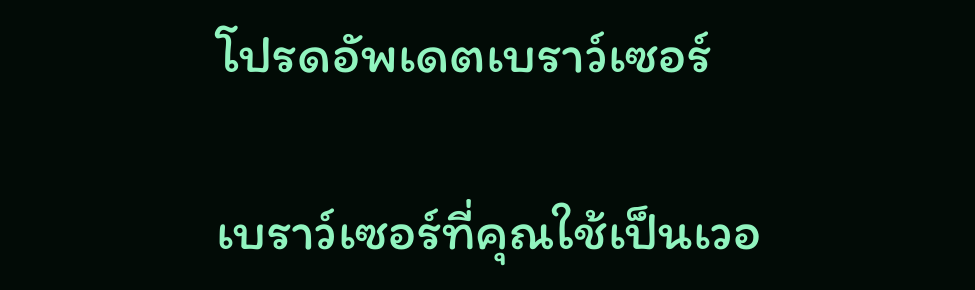โปรดอัพเดตเบราว์เซอร์

เบราว์เซอร์ที่คุณใช้เป็นเวอ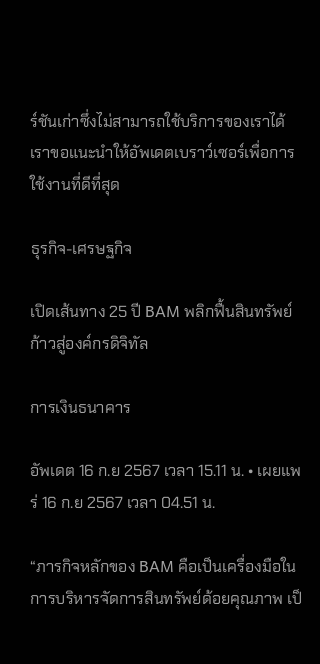ร์ชันเก่าซึ่งไม่สามารถใช้บริการของเราได้ เราขอแนะนำให้อัพเดตเบราว์เซอร์เพื่อการใช้งานที่ดีที่สุด

ธุรกิจ-เศรษฐกิจ

เปิดเส้นทาง 25 ปี BAM พลิกฟื้นสินทรัพย์ก้าวสู่องค์กรดิจิทัล

การเงินธนาคาร

อัพเดต 16 ก.ย 2567 เวลา 15.11 น. • เผยแพร่ 16 ก.ย 2567 เวลา 04.51 น.

“ภารกิจหลักของ BAM คือเป็นเครื่องมือในการบริหารจัดการสินทรัพย์ด้อยคุณภาพ เป็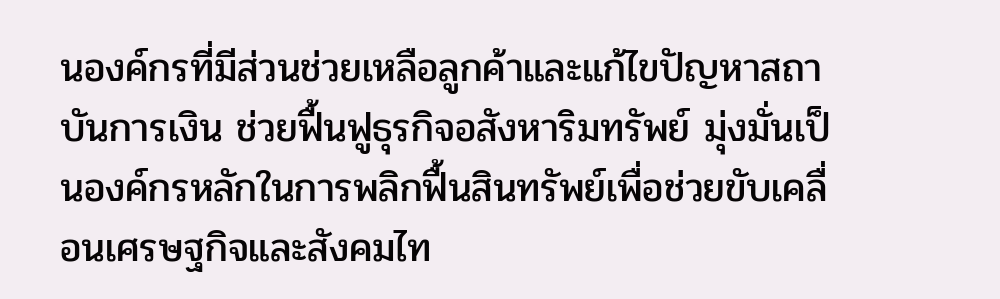นองค์กรที่มีส่วนช่วยเหลือลูกค้าและแก้ไขปัญหาสถาบันการเงิน ช่วยฟื้นฟูธุรกิจอสังหาริมทรัพย์ มุ่งมั่นเป็นองค์กรหลักในการพลิกฟื้นสินทรัพย์เพื่อช่วยขับเคลื่อนเศรษฐกิจและสังคมไท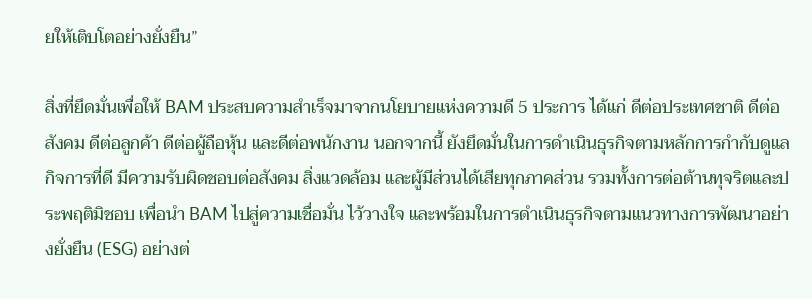ยให้เติบโตอย่างยั่งยืน”

สิ่งที่ยึดมั่นเพื่อให้ BAM ประสบความสำเร็จมาจากนโยบายแห่งความดี 5 ประการ ได้แก่ ดีต่อประเทศชาติ ดีต่อสังคม ดีต่อลูกค้า ดีต่อผู้ถือหุ้น และดีต่อพนักงาน นอกจากนี้ ยังยึดมั่นในการดำเนินธุรกิจตามหลักการกำกับดูแลกิจการที่ดี มีความรับผิดชอบต่อสังคม สิ่งแวดล้อม และผู้มีส่วนได้เสียทุกภาคส่วน รวมทั้งการต่อต้านทุจริตและประพฤติมิชอบ เพื่อนำ BAM ไปสู่ความเชื่อมั่น ไว้วางใจ และพร้อมในการดำเนินธุรกิจตามแนวทางการพัฒนาอย่างยั่งยืน (ESG) อย่างต่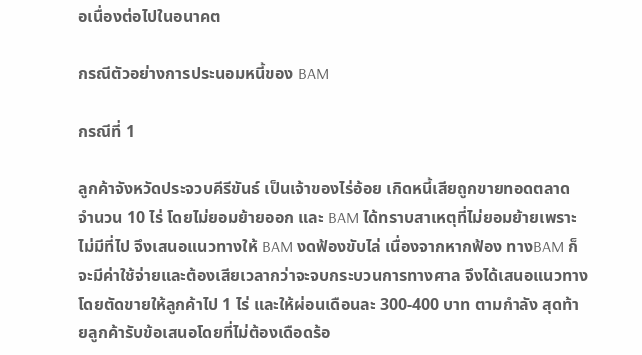อเนื่องต่อไปในอนาคต

กรณีตัวอย่างการประนอมหนี้ของ BAM

กรณีที่ 1

ลูกค้าจังหวัดประจวบคีรีขันธ์ เป็นเจ้าของไร่อ้อย เกิดหนี้เสียถูกขายทอดตลาด จำนวน 10 ไร่ โดยไม่ยอมย้ายออก และ BAM ได้ทราบสาเหตุที่ไม่ยอมย้ายเพราะไม่มีที่ไป จึงเสนอแนวทางให้ BAM งดฟ้องขับไล่ เนื่องจากหากฟ้อง ทางBAM ก็จะมีค่าใช้จ่ายและต้องเสียเวลากว่าจะจบกระบวนการทางศาล จึงได้เสนอแนวทางโดยตัดขายให้ลูกค้าไป 1 ไร่ และให้ผ่อนเดือนละ 300-400 บาท ตามกำลัง สุดท้ายลูกค้ารับข้อเสนอโดยที่ไม่ต้องเดือดร้อ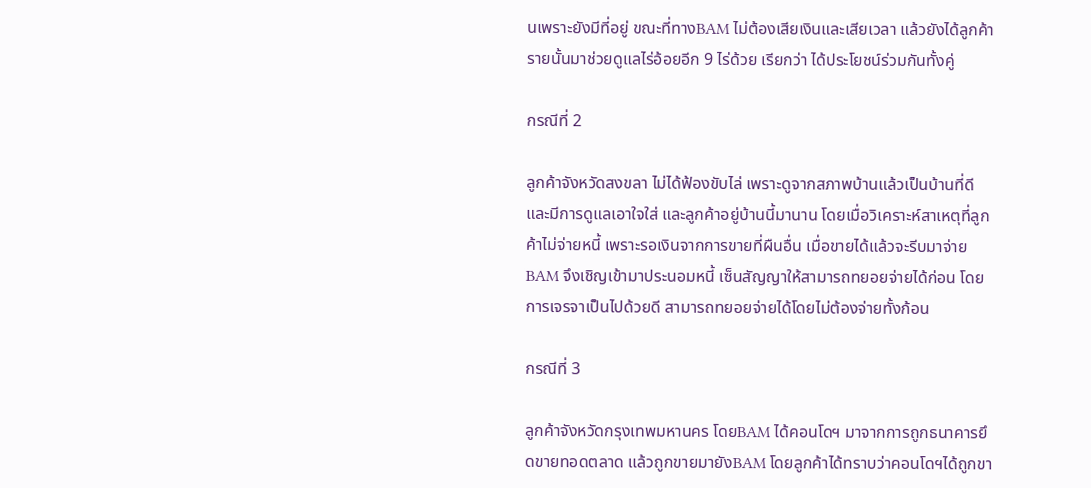นเพราะยังมีที่อยู่ ขณะที่ทางBAM ไม่ต้องเสียเงินและเสียเวลา แล้วยังได้ลูกค้ารายนั้นมาช่วยดูแลไร่อ้อยอีก 9 ไร่ด้วย เรียกว่า ได้ประโยชน์ร่วมกันทั้งคู่

กรณีที่ 2

ลูกค้าจังหวัดสงขลา ไม่ได้ฟ้องขับไล่ เพราะดูจากสภาพบ้านแล้วเป็นบ้านที่ดี และมีการดูแลเอาใจใส่ และลูกค้าอยู่บ้านนี้มานาน โดยเมื่อวิเคราะห์สาเหตุที่ลูกค้าไม่จ่ายหนี้ เพราะรอเงินจากการขายที่ผืนอื่น เมื่อขายได้แล้วจะรีบมาจ่ายBAM จึงเชิญเข้ามาประนอมหนี้ เซ็นสัญญาให้สามารถทยอยจ่ายได้ก่อน โดยการเจรจาเป็นไปด้วยดี สามารถทยอยจ่ายได้โดยไม่ต้องจ่ายทั้งก้อน

กรณีที่ 3

ลูกค้าจังหวัดกรุงเทพมหานคร โดยBAM ได้คอนโดฯ มาจากการถูกธนาคารยึดขายทอดตลาด แล้วถูกขายมายังBAM โดยลูกค้าได้ทราบว่าคอนโดฯได้ถูกขา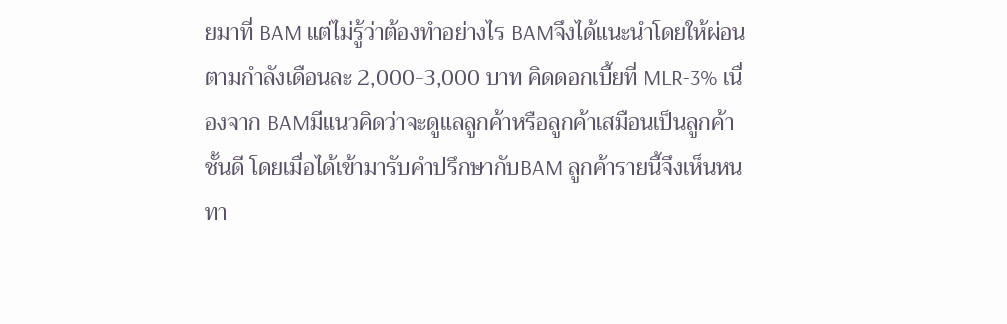ยมาที่ BAM แต่ไม่รู้ว่าต้องทำอย่างไร BAMจึงได้แนะนำโดยให้ผ่อนตามกำลังเดือนละ 2,000-3,000 บาท คิดดอกเบี้ยที่ MLR-3% เนื่องจาก BAMมีแนวคิดว่าจะดูแลลูกค้าหรือลูกค้าเสมือนเป็นลูกค้าชั้นดี โดยเมื่อได้เข้ามารับคำปรึกษากับBAM ลูกค้ารายนี้จึงเห็นหนทา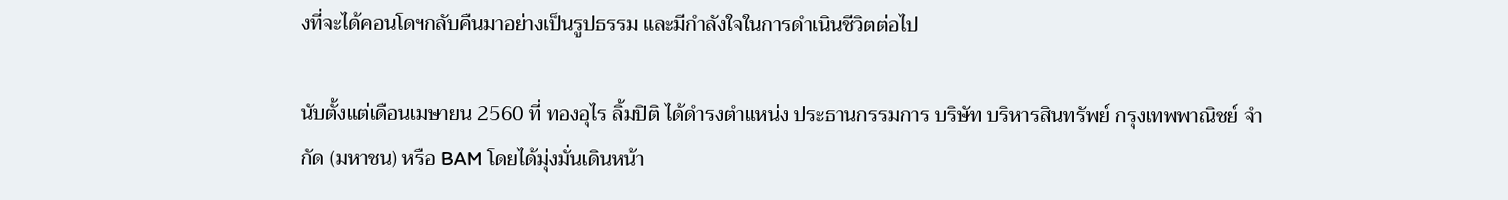งที่จะได้คอนโดฯกลับคืนมาอย่างเป็นรูปธรรม และมีกำลังใจในการดำเนินชีวิตต่อไป

นับตั้งแต่เดือนเมษายน 2560 ที่ ทองอุไร ลิ้มปิติ ได้ดำรงตำแหน่ง ประธานกรรมการ บริษัท บริหารสินทรัพย์ กรุงเทพพาณิชย์ จำกัด (มหาชน) หรือ BAM โดยได้มุ่งมั่นเดินหน้า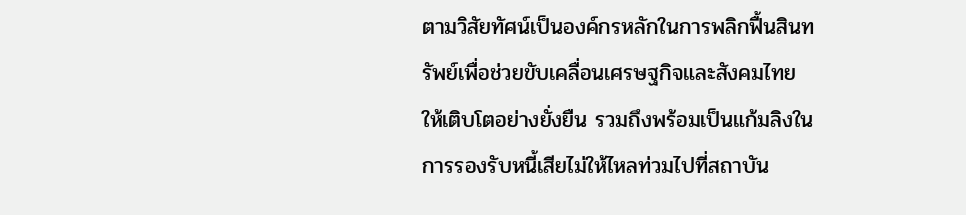ตามวิสัยทัศน์เป็นองค์กรหลักในการพลิกฟื้นสินทรัพย์เพื่อช่วยขับเคลื่อนเศรษฐกิจและสังคมไทยให้เติบโตอย่างยั่งยืน รวมถึงพร้อมเป็นแก้มลิงในการรองรับหนี้เสียไม่ให้ไหลท่วมไปที่สถาบัน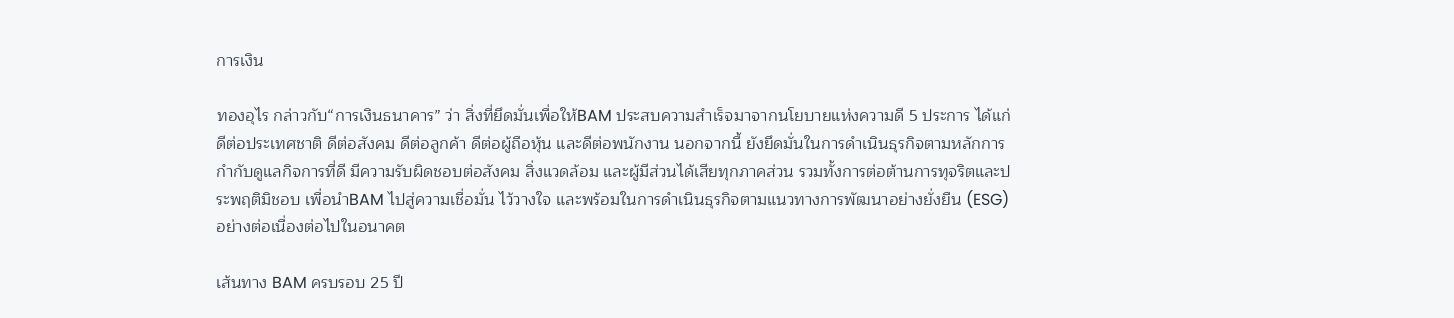การเงิน

ทองอุไร กล่าวกับ“การเงินธนาคาร” ว่า สิ่งที่ยึดมั่นเพื่อให้BAM ประสบความสำเร็จมาจากนโยบายแห่งความดี 5 ประการ ได้แก่ ดีต่อประเทศชาติ ดีต่อสังคม ดีต่อลูกค้า ดีต่อผู้ถือหุ้น และดีต่อพนักงาน นอกจากนี้ ยังยึดมั่นในการดำเนินธุรกิจตามหลักการกำกับดูแลกิจการที่ดี มีความรับผิดชอบต่อสังคม สิ่งแวดล้อม และผู้มีส่วนได้เสียทุกภาคส่วน รวมทั้งการต่อต้านการทุจริตและประพฤติมิชอบ เพื่อนำBAM ไปสู่ความเชื่อมั่น ไว้วางใจ และพร้อมในการดำเนินธุรกิจตามแนวทางการพัฒนาอย่างยั่งยืน (ESG) อย่างต่อเนื่องต่อไปในอนาคต

เส้นทาง BAM ครบรอบ 25 ปี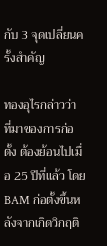กับ 3 จุดเปลี่ยนครั้งสำคัญ

ทองอุไรกล่าวว่า ที่มาของการก่อตั้ง ต้องย้อนไปเมื่อ 25 ปีที่แล้ว โดยBAM ก่อตั้งขึ้นหลังจากเกิดวิกฤติ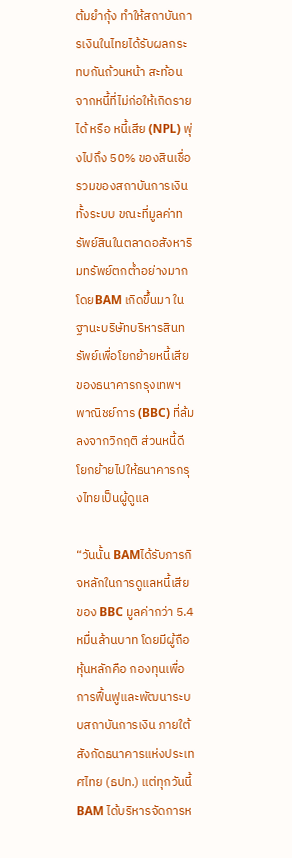ต้มยำกุ้ง ทำให้สถาบันการเงินในไทยได้รับผลกระทบกันถ้วนหน้า สะท้อนจากหนี้ที่ไม่ก่อให้เกิดรายได้ หรือ หนี้เสีย (NPL) พุ่งไปถึง 50% ของสินเชื่อรวมของสถาบันการเงินทั้งระบบ ขณะที่มูลค่าทรัพย์สินในตลาดอสังหาริมทรัพย์ตกต่ำอย่างมาก โดยBAM เกิดขึ้นมา ในฐานะบริษัทบริหารสินทรัพย์เพื่อโยกย้ายหนี้เสียของธนาคารกรุงเทพฯพาณิชย์การ (BBC) ที่ล้มลงจากวิกฤติ ส่วนหนี้ดีโยกย้ายไปให้ธนาคารกรุงไทยเป็นผู้ดูแล

“วันนั้น BAMได้รับภารกิจหลักในการดูแลหนี้เสียของ BBC มูลค่ากว่า 5.4 หมื่นล้านบาท โดยมีผู้ถือหุ้นหลักคือ กองทุนเพื่อการฟื้นฟูและพัฒนาระบบสถาบันการเงิน ภายใต้สังกัดธนาคารแห่งประเทศไทย (ธปท.) แต่ทุกวันนี้BAM ได้บริหารจัดการห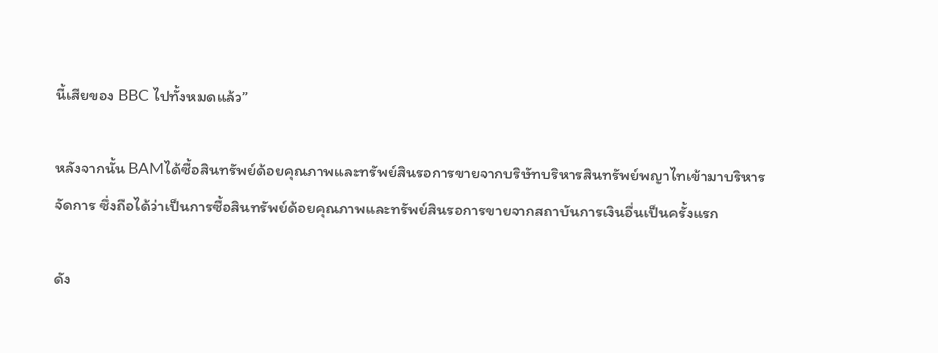นี้เสียของ BBC ไปทั้งหมดแล้ว”

หลังจากนั้น BAMได้ซื้อสินทรัพย์ด้อยคุณภาพและทรัพย์สินรอการขายจากบริษัทบริหารสินทรัพย์พญาไทเข้ามาบริหารจัดการ ซึ่งถือได้ว่าเป็นการซื้อสินทรัพย์ด้อยคุณภาพและทรัพย์สินรอการขายจากสถาบันการเงินอื่นเป็นครั้งแรก

ดัง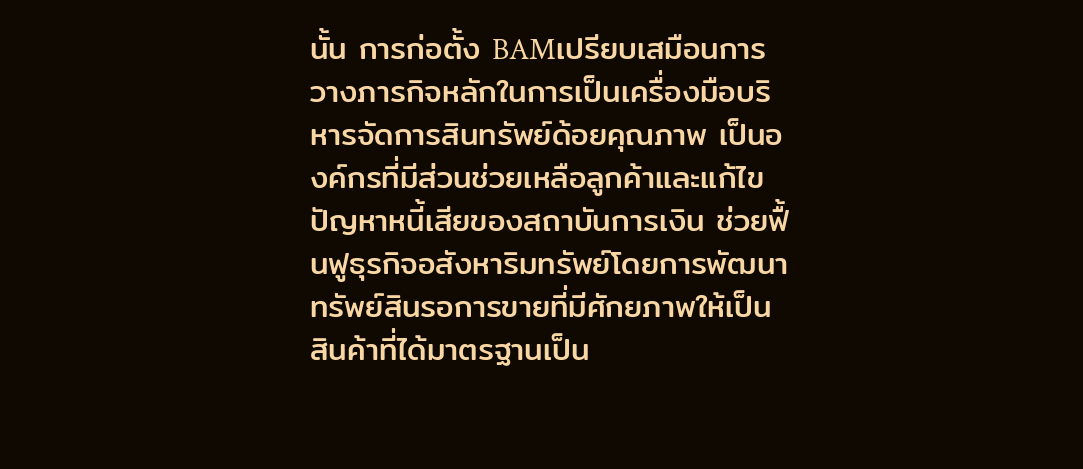นั้น การก่อตั้ง BAMเปรียบเสมือนการวางภารกิจหลักในการเป็นเครื่องมือบริหารจัดการสินทรัพย์ด้อยคุณภาพ เป็นองค์กรที่มีส่วนช่วยเหลือลูกค้าและแก้ไขปัญหาหนี้เสียของสถาบันการเงิน ช่วยฟื้นฟูธุรกิจอสังหาริมทรัพย์โดยการพัฒนาทรัพย์สินรอการขายที่มีศักยภาพให้เป็นสินค้าที่ได้มาตรฐานเป็น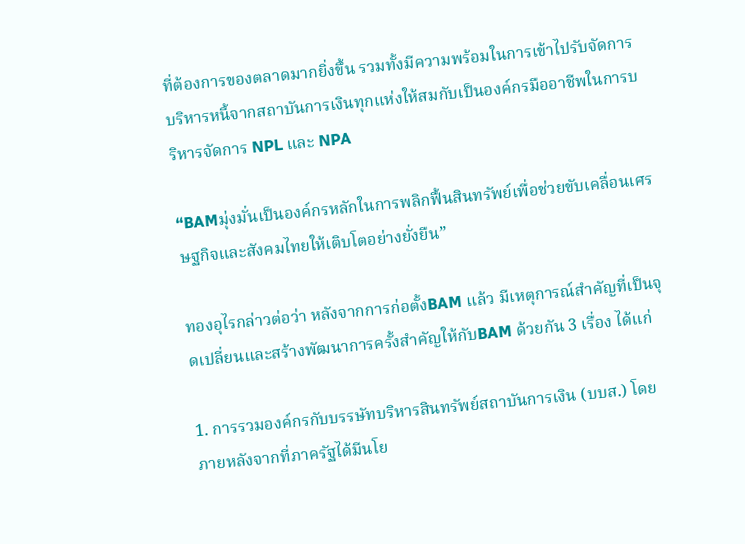ที่ต้องการของตลาดมากยิ่งขึ้น รวมทั้งมีความพร้อมในการเข้าไปรับจัดการบริหารหนี้จากสถาบันการเงินทุกแห่งให้สมกับเป็นองค์กรมืออาชีพในการบริหารจัดการ NPL และ NPA

“BAMมุ่งมั่นเป็นองค์กรหลักในการพลิกฟื้นสินทรัพย์เพื่อช่วยขับเคลื่อนเศรษฐกิจและสังคมไทยให้เติบโตอย่างยั่งยืน”

ทองอุไรกล่าวต่อว่า หลังจากการก่อตั้งBAM แล้ว มีเหตุการณ์สำคัญที่เป็นจุดเปลี่ยนและสร้างพัฒนาการครั้งสำคัญให้กับBAM ด้วยกัน 3 เรื่อง ได้แก่

1. การรวมองค์กรกับบรรษัทบริหารสินทรัพย์สถาบันการเงิน (บบส.) โดยภายหลังจากที่ภาครัฐได้มีนโย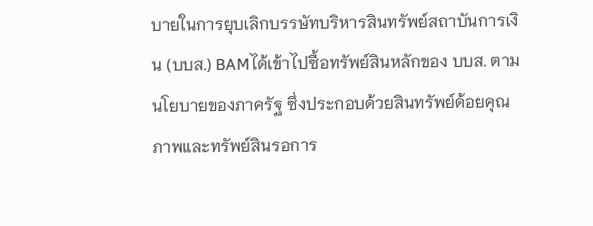บายในการยุบเลิกบรรษัทบริหารสินทรัพย์สถาบันการเงิน (บบส.) BAMได้เข้าไปซื้อทรัพย์สินหลักของ บบส. ตามนโยบายของภาครัฐ ซึ่งประกอบด้วยสินทรัพย์ด้อยคุณภาพและทรัพย์สินรอการ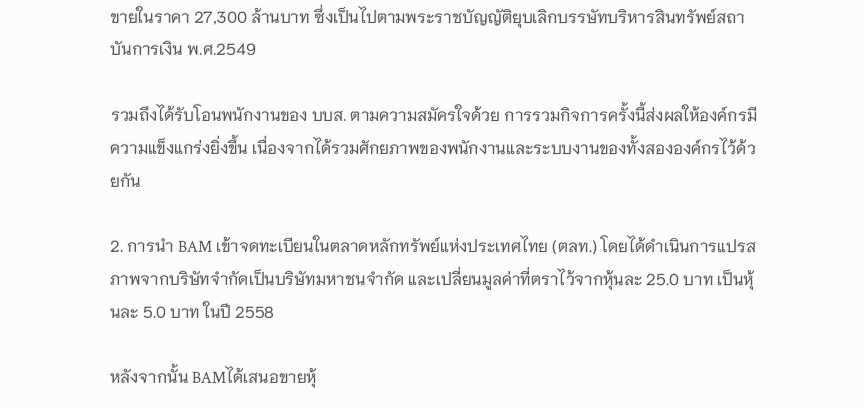ขายในราคา 27,300 ล้านบาท ซึ่งเป็นไปตามพระราชบัญญัติยุบเลิกบรรษัทบริหารสินทรัพย์สถาบันการเงิน พ.ศ.2549

รวมถึงได้รับโอนพนักงานของ บบส. ตามความสมัครใจด้วย การรวมกิจการครั้งนี้ส่งผลให้องค์กรมีความแข็งแกร่งยิ่งขึ้น เนื่องจากได้รวมศักยภาพของพนักงานและระบบงานของทั้งสององค์กรไว้ด้วยกัน

2. การนำ BAM เข้าจดทะเบียนในตลาดหลักทรัพย์แห่งประเทศไทย (ตลท.) โดยได้ดำเนินการแปรสภาพจากบริษัทจำกัดเป็นบริษัทมหาชนจำกัด และเปลี่ยนมูลค่าที่ตราไว้จากหุ้นละ 25.0 บาท เป็นหุ้นละ 5.0 บาท ในปี 2558

หลังจากนั้น BAMได้เสนอขายหุ้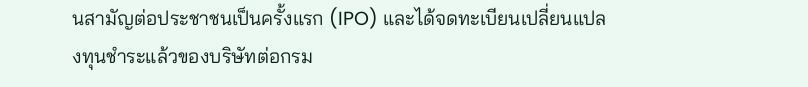นสามัญต่อประชาชนเป็นครั้งแรก (IPO) และได้จดทะเบียนเปลี่ยนแปลงทุนชำระแล้วของบริษัทต่อกรม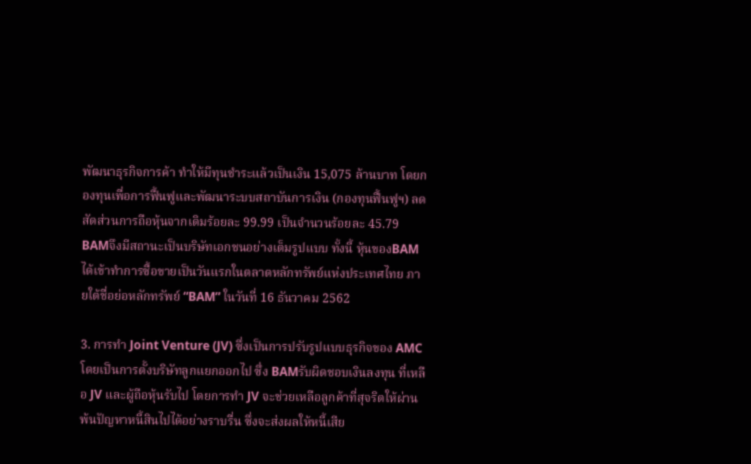พัฒนาธุรกิจการค้า ทำให้มีทุนชำระแล้วเป็นเงิน 15,075 ล้านบาท โดยกองทุนเพื่อการฟื้นฟูและพัฒนาระบบสถาบันการเงิน (กองทุนฟื้นฟูฯ) ลดสัดส่วนการถือหุ้นจากเดิมร้อยละ 99.99 เป็นจำนวนร้อยละ 45.79 BAMจึงมีสถานะเป็นบริษัทเอกชนอย่างเต็มรูปแบบ ทั้งนี้ หุ้นของBAM ได้เข้าทำการซื้อขายเป็นวันแรกในตลาดหลักทรัพย์แห่งประเทศไทย ภายใต้ชื่อย่อหลักทรัพย์ “BAM” ในวันที่ 16 ธันวาคม 2562

3. การทำ Joint Venture (JV) ซึ่งเป็นการปรับรูปแบบธุรกิจของ AMC โดยเป็นการตั้งบริษัทลูกแยกออกไป ซึ่ง BAMรับผิดชอบเงินลงทุน ที่เหลือ JV และผู้ถือหุ้นรับไป โดยการทำ JV จะช่วยเหลือลูกค้าที่สุจริตให้ผ่านพ้นปัญหาหนี้สินไปได้อย่างราบรื่น ซึ่งจะส่งผลให้หนี้เสีย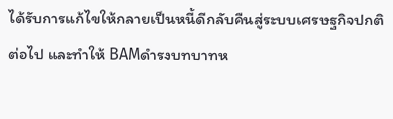ได้รับการแก้ไขให้กลายเป็นหนี้ดีกลับคืนสู่ระบบเศรษฐกิจปกติต่อไป และทำให้ BAMดำรงบทบาทห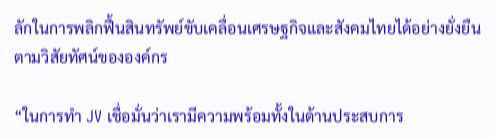ลักในการพลิกฟื้นสินทรัพย์ขับเคลื่อนเศรษฐกิจและสังคมไทยได้อย่างยั่งยืนตามวิสัยทัศน์ขององค์กร

“ในการทำ JV เชื่อมั่นว่าเรามีความพร้อมทั้งในด้านประสบการ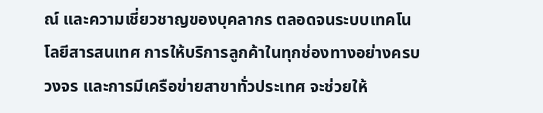ณ์ และความเชี่ยวชาญของบุคลากร ตลอดจนระบบเทคโนโลยีสารสนเทศ การให้บริการลูกค้าในทุกช่องทางอย่างครบวงจร และการมีเครือข่ายสาขาทั่วประเทศ จะช่วยให้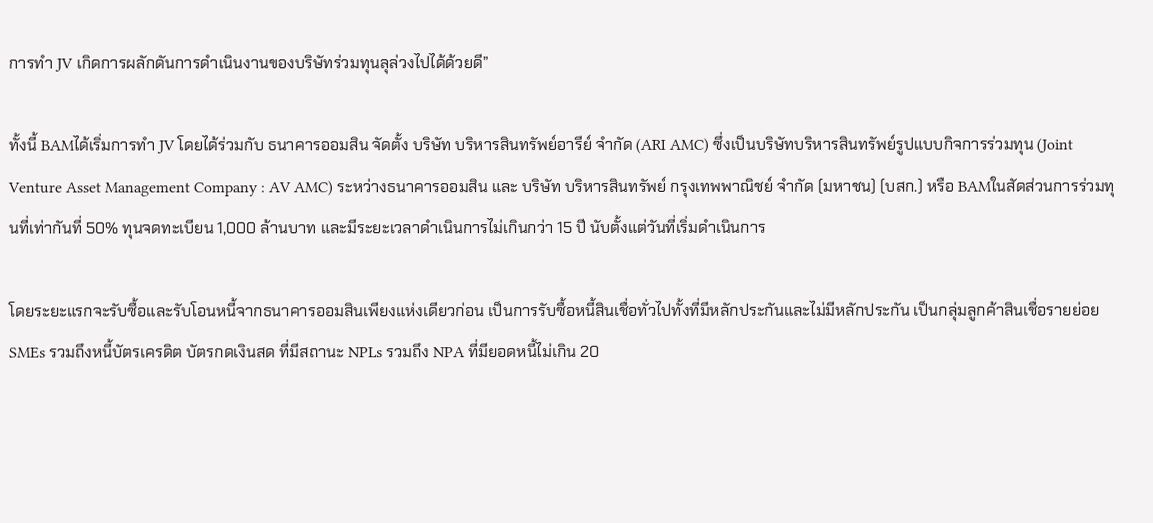การทำ JV เกิดการผลักดันการดำเนินงานของบริษัทร่วมทุนลุล่วงไปได้ด้วยดี”

ทั้งนี้ BAMได้เริ่มการทำ JV โดยได้ร่วมกับ ธนาคารออมสิน จัดตั้ง บริษัท บริหารสินทรัพย์อารีย์ จำกัด (ARI AMC) ซึ่งเป็นบริษัทบริหารสินทรัพย์รูปแบบกิจการร่วมทุน (Joint Venture Asset Management Company : AV AMC) ระหว่างธนาคารออมสิน และ บริษัท บริหารสินทรัพย์ กรุงเทพพาณิชย์ จำกัด (มหาชน) (บสก.) หรือ BAMในสัดส่วนการร่วมทุนที่เท่ากันที่ 50% ทุนจดทะเบียน 1,000 ล้านบาท และมีระยะเวลาดำเนินการไม่เกินกว่า 15 ปี นับตั้งแต่วันที่เริ่มดำเนินการ

โดยระยะแรกจะรับซื้อและรับโอนหนี้จากธนาคารออมสินเพียงแห่งเดียวก่อน เป็นการรับซื้อหนี้สินเชื่อทั่วไปทั้งที่มีหลักประกันและไม่มีหลักประกัน เป็นกลุ่มลูกค้าสินเชื่อรายย่อย SMEs รวมถึงหนี้บัตรเครดิต บัตรกดเงินสด ที่มีสถานะ NPLs รวมถึง NPA ที่มียอดหนี้ไม่เกิน 20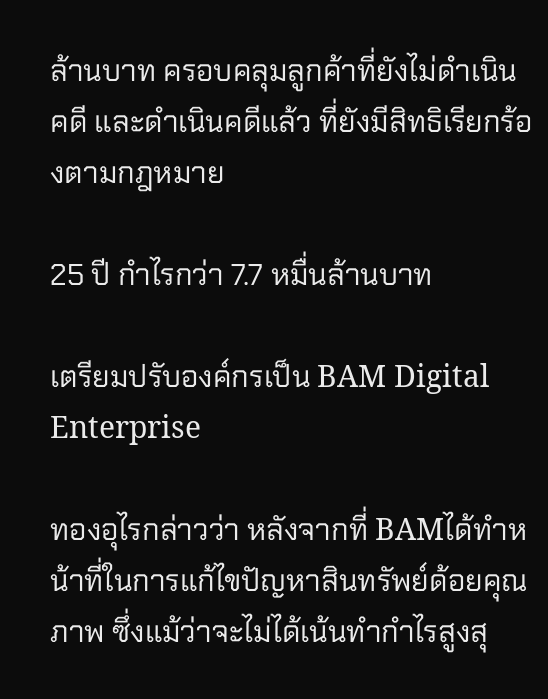ล้านบาท ครอบคลุมลูกค้าที่ยังไม่ดำเนินคดี และดำเนินคดีแล้ว ที่ยังมีสิทธิเรียกร้องตามกฎหมาย

25 ปี กำไรกว่า 7.7 หมื่นล้านบาท

เตรียมปรับองค์กรเป็น BAM Digital Enterprise

ทองอุไรกล่าวว่า หลังจากที่ BAMได้ทำหน้าที่ในการแก้ไขปัญหาสินทรัพย์ด้อยคุณภาพ ซึ่งแม้ว่าจะไม่ได้เน้นทำกำไรสูงสุ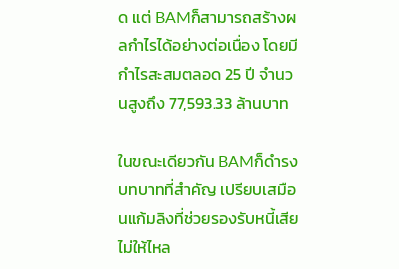ด แต่ BAMก็สามารถสร้างผลกำไรได้อย่างต่อเนื่อง โดยมีกำไรสะสมตลอด 25 ปี จำนวนสูงถึง 77,593.33 ล้านบาท

ในขณะเดียวกัน BAMก็ดำรงบทบาทที่สำคัญ เปรียบเสมือนแก้มลิงที่ช่วยรองรับหนี้เสียไม่ให้ไหล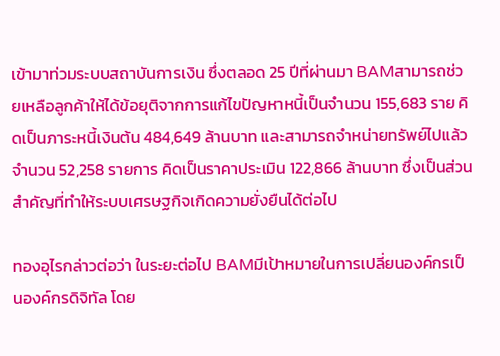เข้ามาท่วมระบบสถาบันการเงิน ซึ่งตลอด 25 ปีที่ผ่านมา BAMสามารถช่วยเหลือลูกค้าให้ได้ข้อยุติจากการแก้ไขปัญหาหนี้เป็นจำนวน 155,683 ราย คิดเป็นภาระหนี้เงินต้น 484,649 ล้านบาท และสามารถจำหน่ายทรัพย์ไปแล้ว จำนวน 52,258 รายการ คิดเป็นราคาประเมิน 122,866 ล้านบาท ซึ่งเป็นส่วนสำคัญที่ทำให้ระบบเศรษฐกิจเกิดความยั่งยืนได้ต่อไป

ทองอุไรกล่าวต่อว่า ในระยะต่อไป BAMมีเป้าหมายในการเปลี่ยนองค์กรเป็นองค์กรดิจิทัล โดย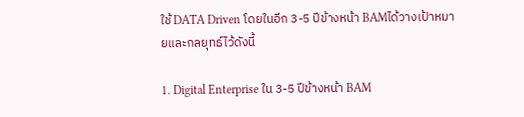ใช้ DATA Driven โดยในอีก 3-5 ปีข้างหน้า BAMได้วางเป้าหมายและกลยุทธ์ไว้ดังนี้

1. Digital Enterprise ใน 3-5 ปีข้างหน้า BAM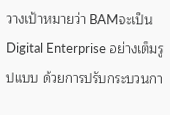วางเป้าหมายว่า BAMจะเป็น Digital Enterprise อย่างเต็มรูปแบบ ด้วยการปรับกระบวนกา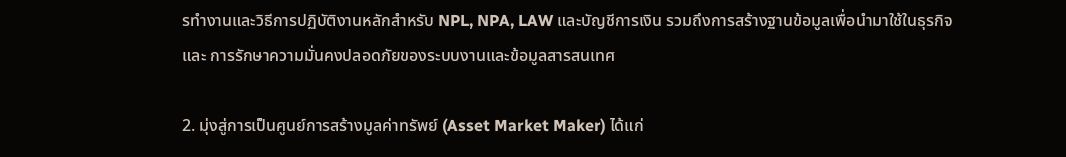รทำงานและวิธีการปฏิบัติงานหลักสำหรับ NPL, NPA, LAW และบัญชีการเงิน รวมถึงการสร้างฐานข้อมูลเพื่อนำมาใช้ในธุรกิจ และ การรักษาความมั่นคงปลอดภัยของระบบงานและข้อมูลสารสนเทศ

2. มุ่งสู่การเป็นศูนย์การสร้างมูลค่าทรัพย์ (Asset Market Maker) ได้แก่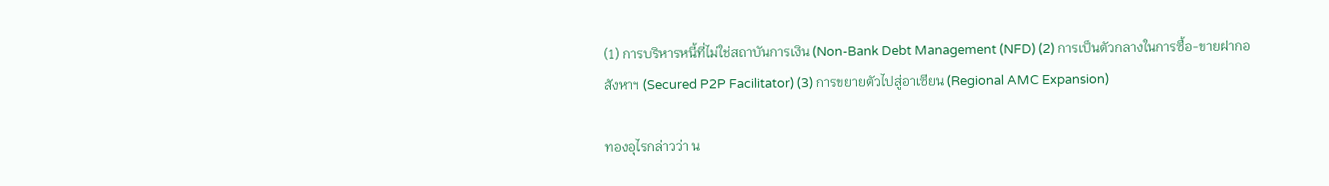(1) การบริหารหนี้ที่ไม่ใช่สถาบันการเงิน (Non-Bank Debt Management (NFD) (2) การเป็นตัวกลางในการซื้อ-ขายฝากอสังหาฯ (Secured P2P Facilitator) (3) การขยายตัวไปสู่อาเซียน (Regional AMC Expansion)

ทองอุไรกล่าวว่า น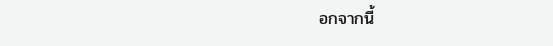อกจากนี้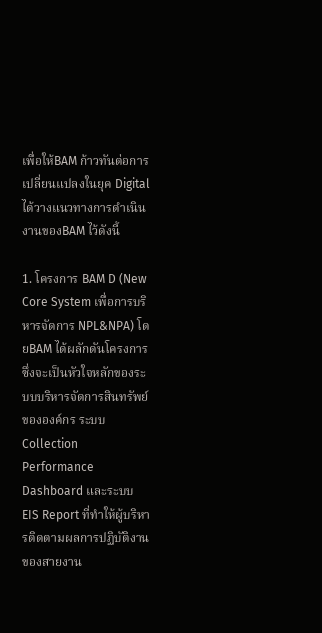เพื่อให้BAM ก้าวทันต่อการเปลี่ยนแปลงในยุค Digital ได้วางแนวทางการดำเนินงานของBAM ไว้ดังนี้

1. โครงการ BAM D (New Core System เพื่อการบริหารจัดการ NPL&NPA) โดยBAM ได้ผลักดันโครงการ ซึ่งจะเป็นหัวใจหลักของระบบบริหารจัดการสินทรัพย์ขององค์กร ระบบ Collection Performance Dashboard และระบบ EIS Report ที่ทำให้ผู้บริหารติดตามผลการปฏิบัติงานของสายงาน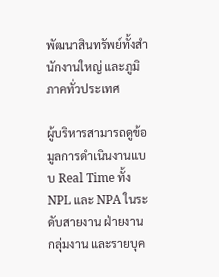พัฒนาสินทรัพย์ทั้งสำนักงานใหญ่ และภูมิภาคทั่วประเทศ

ผู้บริหารสามารถดูข้อมูลการดำเนินงานแบบ Real Time ทั้ง NPL และ NPA ในระดับสายงาน ฝ่ายงาน กลุ่มงาน และรายบุค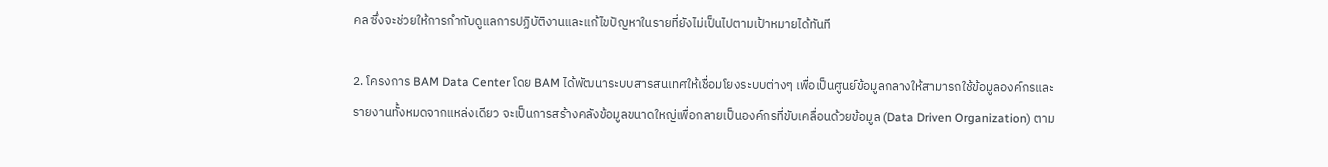คล ซึ่งจะช่วยให้การกำกับดูแลการปฏิบัติงานและแก้ไขปัญหาในรายที่ยังไม่เป็นไปตามเป้าหมายได้ทันที

2. โครงการ BAM Data Center โดย BAM ได้พัฒนาระบบสารสนเทศให้เชื่อมโยงระบบต่างๆ เพื่อเป็นศูนย์ข้อมูลกลางให้สามารถใช้ข้อมูลองค์กรและรายงานทั้งหมดจากแหล่งเดียว จะเป็นการสร้างคลังข้อมูลขนาดใหญ่เพื่อกลายเป็นองค์กรที่ขับเคลื่อนด้วยข้อมูล (Data Driven Organization) ตาม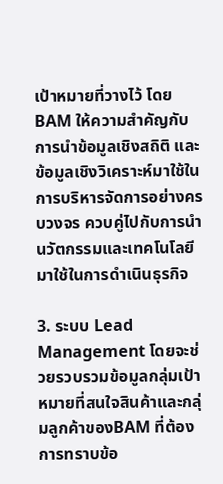เป้าหมายที่วางไว้ โดยBAM ให้ความสำคัญกับการนำข้อมูลเชิงสถิติ และข้อมูลเชิงวิเคราะห์มาใช้ในการบริหารจัดการอย่างครบวงจร ควบคู่ไปกับการนำนวัตกรรมและเทคโนโลยีมาใช้ในการดำเนินธุรกิจ

3. ระบบ Lead Management โดยจะช่วยรวบรวมข้อมูลกลุ่มเป้าหมายที่สนใจสินค้าและกลุ่มลูกค้าของBAM ที่ต้องการทราบข้อ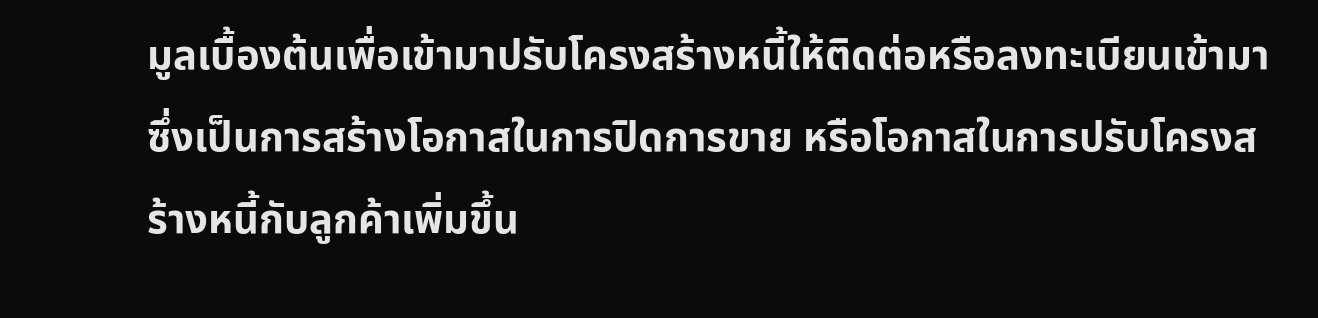มูลเบื้องต้นเพื่อเข้ามาปรับโครงสร้างหนี้ให้ติดต่อหรือลงทะเบียนเข้ามา ซึ่งเป็นการสร้างโอกาสในการปิดการขาย หรือโอกาสในการปรับโครงสร้างหนี้กับลูกค้าเพิ่มขึ้น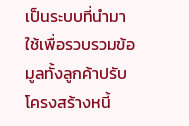เป็นระบบที่นำมาใช้เพื่อรวบรวมข้อมูลทั้งลูกค้าปรับโครงสร้างหนี้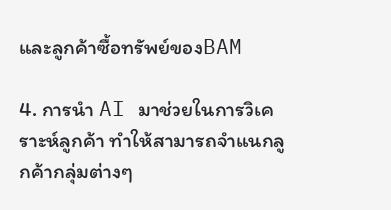และลูกค้าซื้อทรัพย์ของBAM

4. การนำ AI มาช่วยในการวิเคราะห์ลูกค้า ทำให้สามารถจำแนกลูกค้ากลุ่มต่างๆ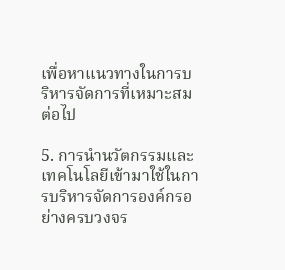เพื่อหาแนวทางในการบริหารจัดการที่เหมาะสมต่อไป

5. การนำนวัตกรรมและเทคโนโลยีเข้ามาใช้ในการบริหารจัดการองค์กรอย่างครบวงจร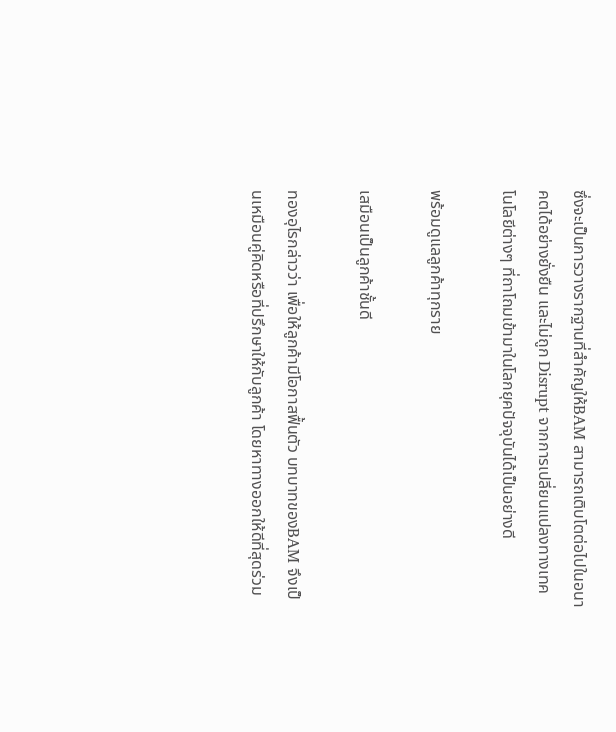ซึ่งจะเป็นการวางรากฐานที่สำคัญให้BAM สามารถเติบโตต่อไปในอนาคตได้อย่างยั่งยืน และไม่ถูก Disrupt จากการเปลี่ยนแปลงทางเทคโนโลยีต่างๆ ที่ถาโถมเข้ามาในโลกยุคปัจจุบันได้เป็นอย่างดี

พร้อมดูแลลูกค้าทุกราย

เสมือนเป็นลูกค้าชั้นดี

ทองอุไรกล่าวว่า เพื่อให้ลูกค้ามีโอกาสฟื้นตัว บทบาทของBAM จึงเป็นเหมือนคู่คิดหรือที่ปรึกษาให้กับลูกค้า โดยหาทางออกให้ดีที่สุดร่วม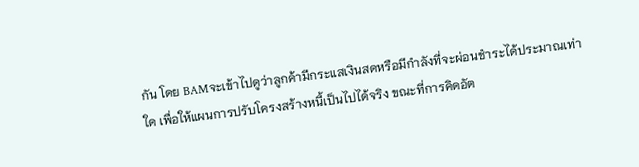กัน โดย BAMจะเข้าไปดูว่าลูกค้ามีกระแสเงินสดหรือมีกำลังที่จะผ่อนชำระได้ประมาณเท่าใด เพื่อให้แผนการปรับโครงสร้างหนี้เป็นไปได้จริง ขณะที่การคิดอัต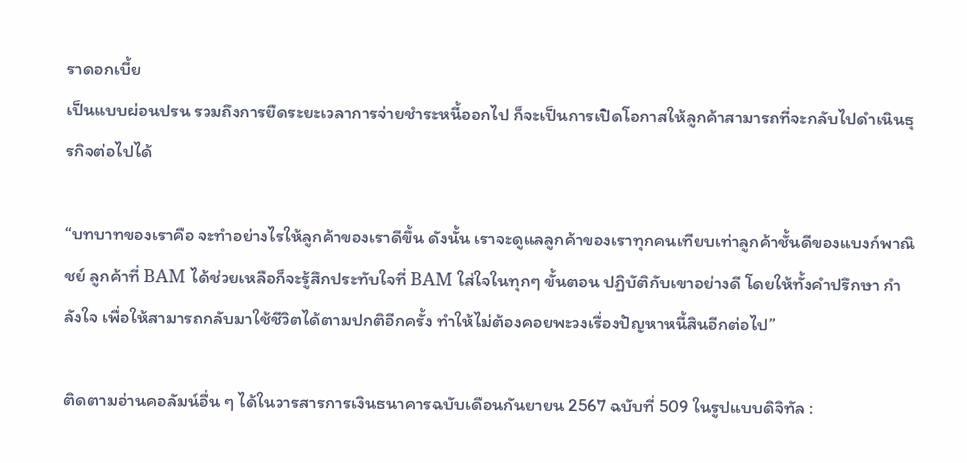ราดอกเบี้ย
เป็นแบบผ่อนปรน รวมถึงการยืดระยะเวลาการจ่ายชำระหนี้ออกไป ก็จะเป็นการเปิดโอกาสให้ลูกค้าสามารถที่จะกลับไปดำเนินธุรกิจต่อไปได้

“บทบาทของเราคือ จะทำอย่างไรให้ลูกค้าของเราดีขึ้น ดังนั้น เราจะดูแลลูกค้าของเราทุกคนเทียบเท่าลูกค้าชั้นดีของแบงก์พาณิชย์ ลูกค้าที่ BAM ได้ช่วยเหลือก็จะรู้สึกประทับใจที่ BAM ใส่ใจในทุกๆ ขั้นตอน ปฏิบัติกับเขาอย่างดี โดยให้ทั้งคำปรึกษา กำลังใจ เพื่อให้สามารถกลับมาใช้ชีวิตได้ตามปกติอีกครั้ง ทำให้ไม่ต้องคอยพะวงเรื่องปัญหาหนี้สินอีกต่อไป”

ติดตามอ่านคอลัมน์อื่น ๆ ได้ในวารสารการเงินธนาคารฉบับเดือนกันยายน 2567 ฉบับที่ 509 ในรูปแบบดิจิทัล :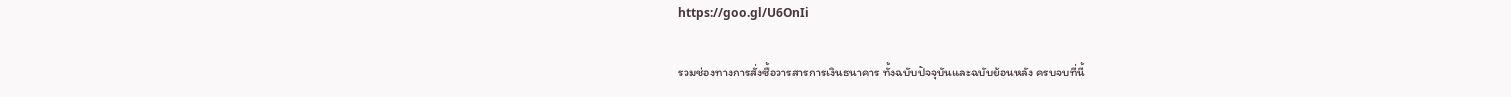https://goo.gl/U6OnIi

รวมช่องทางการสั่งซื้อวารสารการเงินธนาคาร ทั้งฉบับปัจจุบันและฉบับย้อนหลัง ครบจบที่นี้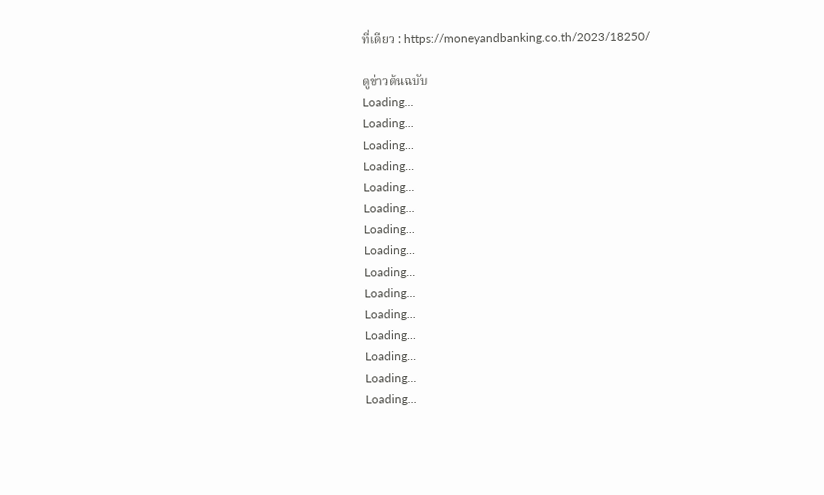ที่เดียว : https://moneyandbanking.co.th/2023/18250/

ดูข่าวต้นฉบับ
Loading...
Loading...
Loading...
Loading...
Loading...
Loading...
Loading...
Loading...
Loading...
Loading...
Loading...
Loading...
Loading...
Loading...
Loading...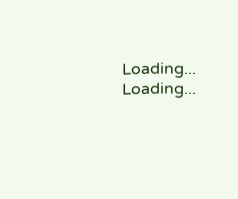Loading...
Loading...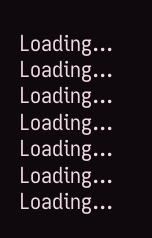Loading...
Loading...
Loading...
Loading...
Loading...
Loading...
Loading...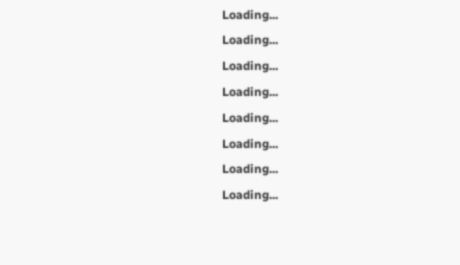Loading...
Loading...
Loading...
Loading...
Loading...
Loading...
Loading...
Loading...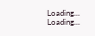Loading...
Loading...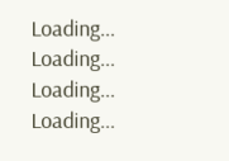Loading...
Loading...
Loading...
Loading...